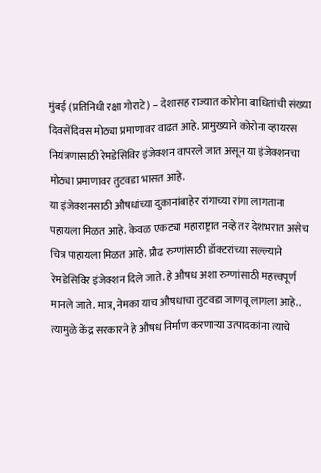मुंबई (प्रतिनिधी रक्षा गोराटे) – देशासह राज्यात कोरोना बाधितांची संख्या दिवसेंदिवस मोठ्या प्रमाणावर वाढत आहे. प्रामुख्याने कोरोना व्हायरस नियंत्रणासाठी रेमडेसिविर इंजेक्शन वापरले जात असून या इंजेक्शनचा मोठ्या प्रमाणावर तुटवडा भासत आहे.
या इंजेक्शनसाठी औषधांच्या दुकानांबाहेर रांगाच्या रांगा लागताना पहायला मिळत आहे. केवळ एकट्या महाराष्ट्रात नव्हे तर देशभरात असेच चित्र पाहायला मिळत आहे. प्रौढ रुग्णांसाठी डॉक्टरांच्या सल्ल्याने रेमडेसिविर इंजेक्शन दिले जाते. हे औषध अशा रुग्णांसाठी महत्त्वपूर्ण मानले जाते. मात्र, नेमका याच औषधाचा तुटवडा जाणवू लागला आहे.. त्यामुळे केंद्र सरकारने हे औषध निर्माण करणाऱ्या उत्पादकांना त्याचे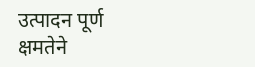उत्पादन पूर्ण क्षमतेने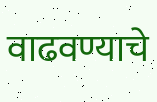वाढवण्याचे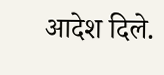आदेश दिले.